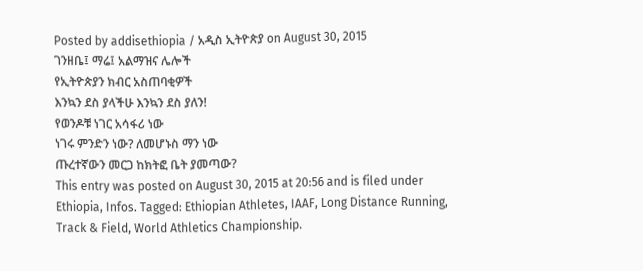Posted by addisethiopia / አዲስ ኢትዮጵያ on August 30, 2015
ገንዘቤ፤ ማሬ፤ አልማዝና ሌሎች
የኢትዮጵያን ክብር አስጠባቂዎች
እንኳን ደስ ያላችሁ እንኳን ደስ ያለን!
የወንዶቹ ነገር አሳፋሪ ነው
ነገሩ ምንድን ነው? ለመሆኑስ ማን ነው
ጡረተኛውን መርጋ ከክትፎ ቤት ያመጣው?
This entry was posted on August 30, 2015 at 20:56 and is filed under Ethiopia, Infos. Tagged: Ethiopian Athletes, IAAF, Long Distance Running, Track & Field, World Athletics Championship.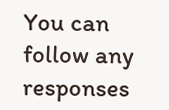You can follow any responses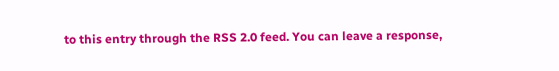to this entry through the RSS 2.0 feed. You can leave a response,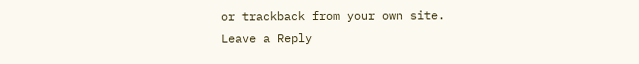or trackback from your own site.
Leave a Reply